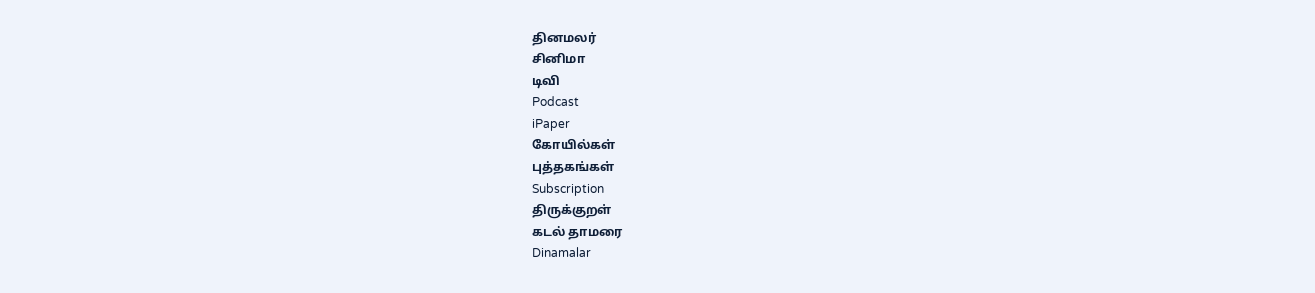தினமலர்
சினிமா
டிவி
Podcast
iPaper
கோயில்கள்
புத்தகங்கள்
Subscription
திருக்குறள்
கடல் தாமரை
Dinamalar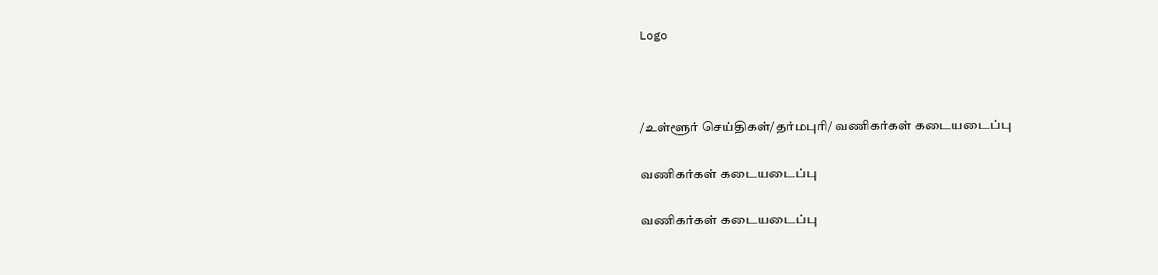Logo



/உள்ளூர் செய்திகள்/தர்மபுரி/ வணிகர்கள் கடையடைப்பு

வணிகர்கள் கடையடைப்பு

வணிகர்கள் கடையடைப்பு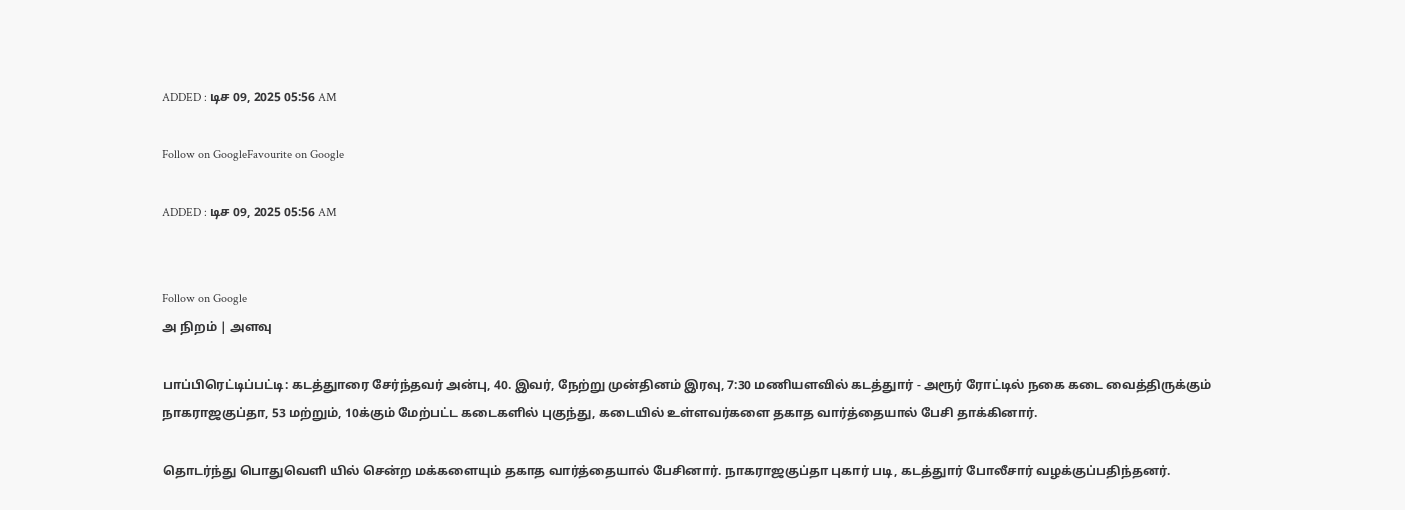ADDED : டிச 09, 2025 05:56 AM

Follow on GoogleFavourite on Google

ADDED : டிச 09, 2025 05:56 AM


Follow on Google
அ நிறம் | அளவு

பாப்பிரெட்டிப்பட்டி: கடத்துாரை சேர்ந்தவர் அன்பு, 40. இவர், நேற்று முன்தினம் இரவு, 7:30 மணியளவில் கடத்துார் - அரூர் ரோட்டில் நகை கடை வைத்திருக்கும் நாகராஜகுப்தா, 53 மற்றும், 10க்கும் மேற்பட்ட கடைகளில் புகுந்து, கடையில் உள்ளவர்களை தகாத வார்த்தையால் பேசி தாக்கினார்.

தொடர்ந்து பொதுவெளி யில் சென்ற மக்களையும் தகாத வார்த்தையால் பேசினார். நாகராஜகுப்தா புகார் படி, கடத்துார் போலீசார் வழக்குப்பதிந்தனர்.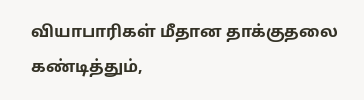வியாபாரிகள் மீதான தாக்குதலை கண்டித்தும்,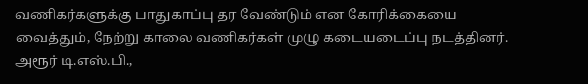வணிகர்களுக்கு பாதுகாப்பு தர வேண்டும் என கோரிக்கையை வைத்தும், நேற்று காலை வணிகர்கள் முழு கடையடைப்பு நடத்தினர். அரூர் டி.எஸ்.பி.,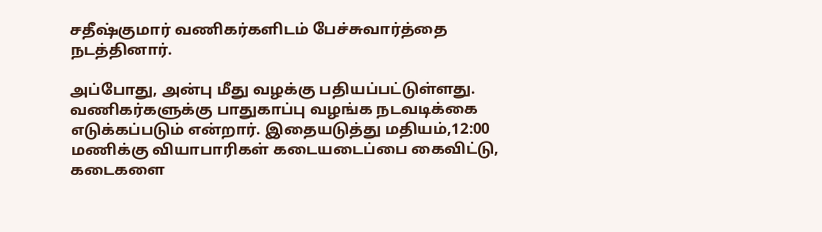சதீஷ்குமார் வணிகர்களிடம் பேச்சுவார்த்தை நடத்தினார்.

அப்போது, அன்பு மீது வழக்கு பதியப்பட்டுள்ளது. வணிகர்களுக்கு பாதுகாப்பு வழங்க நடவடிக்கை எடுக்கப்படும் என்றார். இதையடுத்து மதியம்,12:00 மணிக்கு வியாபாரிகள் கடையடைப்பை கைவிட்டு, கடைகளை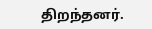திறந்தனர்.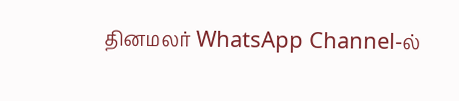தினமலர் WhatsApp Channel-ல்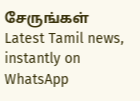சேருங்கள்
Latest Tamil news, instantly on WhatsApp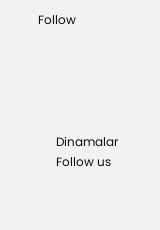Follow





      Dinamalar
      Follow us